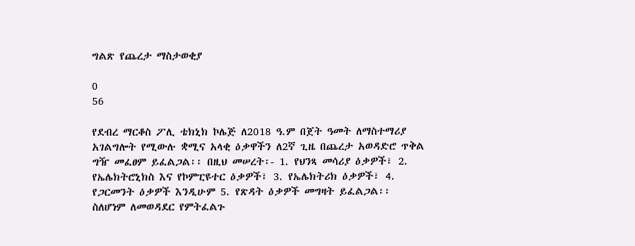ግልጽ የጨረታ ማስታወቂያ

0
56

የደብረ ማርቆስ ፖሊ ቴክኒክ ኮሌጅ ለ2018 ዓ.ም በጀት ዓመት ለማስተማሪያ አገልግሎት የሚውሉ ቋሚና አላቂ ዕቃዋችን ለ2ኛ ጊዜ በጨረታ አወዳድሮ ጥቅል ግዥ መፈፀም ይፈልጋል፡፡ በዚህ መሠረት፡- 1. የህንጻ መሳሪያ ዕቃዎች፣ 2. የኤሌክትሮኒክስ እና የኮምፒዩተር ዕቃዎች፣ 3. የኤሌክትሪክ ዕቃዎች፣ 4. የጋርመንት ዕቃዎች እንዲሁም 5. የጽዳት ዕቃዎች መግዛት ይፈልጋል፡፡ ስለሆነም ለመወዳደር የምትፈልጉ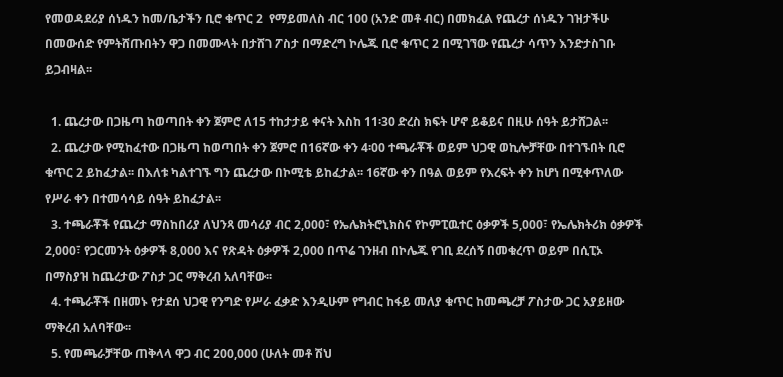የመወዳደሪያ ሰነዱን ከመ/ቤታችን ቢሮ ቁጥር 2  የማይመለስ ብር 100 (አንድ መቶ ብር) በመክፈል የጨረታ ሰነዱን ገዝታችሁ በመውሰድ የምትሸጡበትን ዋጋ በመሙላት በታሸገ ፖስታ በማድረግ ኮሌጁ ቢሮ ቁጥር 2 በሚገኘው የጨረታ ሳጥን እንድታስገቡ ይጋብዛል፡፡

  1. ጨረታው በጋዜጣ ከወጣበት ቀን ጀምሮ ለ15 ተከታታይ ቀናት እስከ 11፡30 ድረስ ክፍት ሆኖ ይቆይና በዚሁ ሰዓት ይታሸጋል፡፡
  2. ጨረታው የሚከፈተው በጋዜጣ ከወጣበት ቀን ጀምሮ በ16ኛው ቀን 4፡00 ተጫራቾች ወይም ህጋዊ ወኪሎቻቸው በተገኙበት ቢሮ ቁጥር 2 ይከፈታል፡፡ በእለቱ ካልተገኙ ግን ጨረታው በኮሚቴ ይከፈታል፡፡ 16ኛው ቀን በዓል ወይም የእረፍት ቀን ከሆነ በሚቀጥለው የሥራ ቀን በተመሳሳይ ሰዓት ይከፈታል፡፡
  3. ተጫራቾች የጨረታ ማስከበሪያ ለህንጻ መሳሪያ ብር 2,000፣ የኤሌክትሮኒክስና የኮምፒዉተር ዕቃዎች 5,000፣ የኤሌክትሪክ ዕቃዎች 2,000፣ የጋርመንት ዕቃዎች 8,000 እና የጽዳት ዕቃዎች 2,000 በጥሬ ገንዘብ በኮሌጁ የገቢ ደረሰኝ በመቁረጥ ወይም በሲፒኦ በማስያዝ ከጨረታው ፖስታ ጋር ማቅረብ አለባቸው፡፡
  4. ተጫራቾች በዘመኑ የታደሰ ህጋዊ የንግድ የሥራ ፈቃድ እንዲሁም የግብር ከፋይ መለያ ቁጥር ከመጫረቻ ፖስታው ጋር አያይዘው ማቅረብ አለባቸው፡፡
  5. የመጫራቻቸው ጠቅላላ ዋጋ ብር 200,000 (ሁለት መቶ ሽህ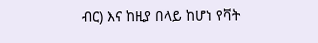ብር) እና ከዚያ በላይ ከሆነ የቫት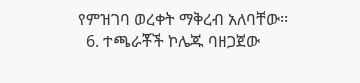የምዝገባ ወረቀት ማቅረብ አለባቸው፡፡
  6. ተጫራቾች ኮሌጁ ባዘጋጀው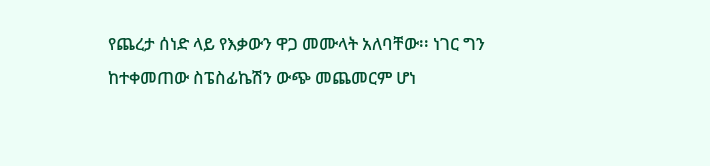የጨረታ ሰነድ ላይ የእቃውን ዋጋ መሙላት አለባቸው፡፡ ነገር ግን ከተቀመጠው ስፔስፊኬሽን ውጭ መጨመርም ሆነ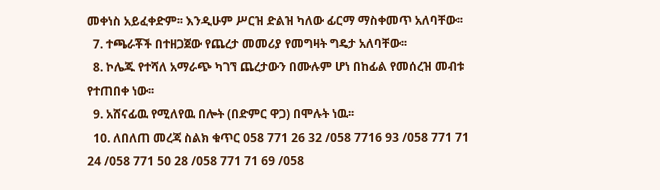መቀነስ አይፈቀድም፡፡ እንዲሁም ሥርዝ ድልዝ ካለው ፊርማ ማስቀመጥ አለባቸው፡፡
  7. ተጫራቾች በተዘጋጀው የጨረታ መመሪያ የመግዛት ግዴታ አለባቸው፡፡
  8. ኮሌጁ የተሻለ አማራጭ ካገኘ ጨረታውን በሙሉም ሆነ በከፊል የመሰረዝ መብቱ የተጠበቀ ነው፡፡
  9. አሸናፊዉ የሚለየዉ በሎት (በድምር ዋጋ) በሞሉት ነዉ፡፡
  10. ለበለጠ መረጃ ስልክ ቁጥር 058 771 26 32 /058 7716 93 /058 771 71 24 /058 771 50 28 /058 771 71 69 /058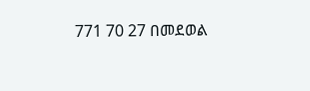771 70 27 በመደወል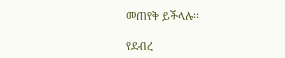መጠየቅ ይችላሉ፡፡

የደብረ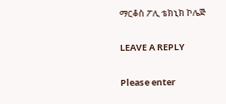ማርቆስ ፖሊ ቴክኒክ ኮሌጅ

LEAVE A REPLY

Please enter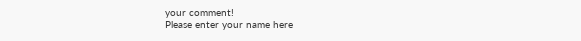your comment!
Please enter your name here